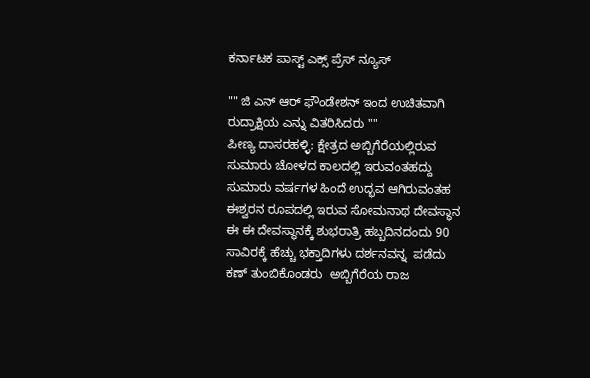ಕರ್ನಾಟಕ ಪಾಸ್ಟ್ ಎಕ್ಸ್ ಪ್ರೆಸ್ ನ್ಯೂಸ್

"" ಜಿ ಎನ್ ಆರ್ ಫೌಂಡೇಶನ್ ಇಂದ ಉಚಿತವಾಗಿ ರುದ್ರಾಕ್ಷಿಯ ಎನ್ನು ವಿತರಿಸಿದರು ""
ಪೀಣ್ಯ ದಾಸರಹಳ್ಳಿ: ಕ್ಷೇತ್ರದ ಅಬ್ಬಿಗೆರೆಯಲ್ಲಿರುವ ಸುಮಾರು ಚೋಳದ ಕಾಲದಲ್ಲಿ ಇರುವಂತಹದ್ದು ಸುಮಾರು ವರ್ಷಗಳ ಹಿಂದೆ ಉದ್ಭವ ಆಗಿರುವಂತಹ ಈಶ್ವರನ ರೂಪದಲ್ಲಿ ಇರುವ ಸೋಮನಾಥ ದೇವಸ್ಥಾನ ಈ ಈ ದೇವಸ್ಥಾನಕ್ಕೆ ಶುಭರಾತ್ರಿ ಹಬ್ಬದಿನದಂದು 90 ಸಾವಿರಕ್ಕೆ ಹೆಚ್ಚು ಭಕ್ತಾದಿಗಳು ದರ್ಶನವನ್ನ  ಪಡೆದು ಕಣ್ ತುಂಬಿಕೊಂಡರು  ಅಬ್ಬಿಗೆರೆಯ ರಾಜ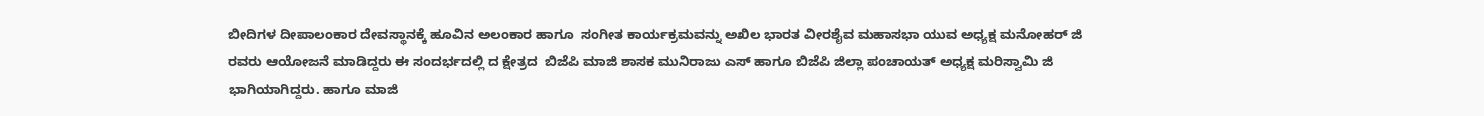ಬೀದಿಗಳ ದೀಪಾಲಂಕಾರ ದೇವಸ್ಥಾನಕ್ಕೆ ಹೂವಿನ ಅಲಂಕಾರ ಹಾಗೂ  ಸಂಗೀತ ಕಾರ್ಯಕ್ರಮವನ್ನು ಅಖಿಲ ಭಾರತ ವೀರಶೈವ ಮಹಾಸಭಾ ಯುವ ಅಧ್ಯಕ್ಷ ಮನೋಹರ್ ಜಿ ರವರು ಆಯೋಜನೆ ಮಾಡಿದ್ದರು ಈ ಸಂದರ್ಭದಲ್ಲಿ ದ ಕ್ಷೇತ್ರದ  ಬಿಜೆಪಿ ಮಾಜಿ ಶಾಸಕ ಮುನಿರಾಜು ಎಸ್ ಹಾಗೂ ಬಿಜೆಪಿ ಜಿಲ್ಲಾ ಪಂಚಾಯತ್ ಅಧ್ಯಕ್ಷ ಮರಿಸ್ವಾಮಿ ಜಿ ಭಾಗಿಯಾಗಿದ್ದರು. ಹಾಗೂ ಮಾಜಿ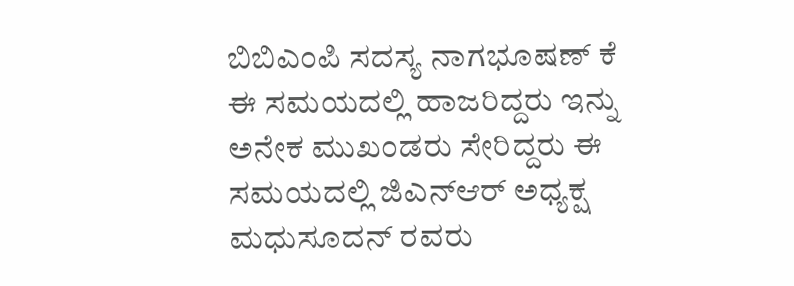ಬಿಬಿಎಂಪಿ ಸದಸ್ಯ ನಾಗಭೂಷಣ್ ಕೆ ಈ ಸಮಯದಲ್ಲಿ ಹಾಜರಿದ್ದರು ಇನ್ನು ಅನೇಕ ಮುಖಂಡರು ಸೇರಿದ್ದರು ಈ ಸಮಯದಲ್ಲಿ ಜಿಎನ್ಆರ್ ಅಧ್ಯಕ್ಷ ಮಧುಸೂದನ್ ರವರು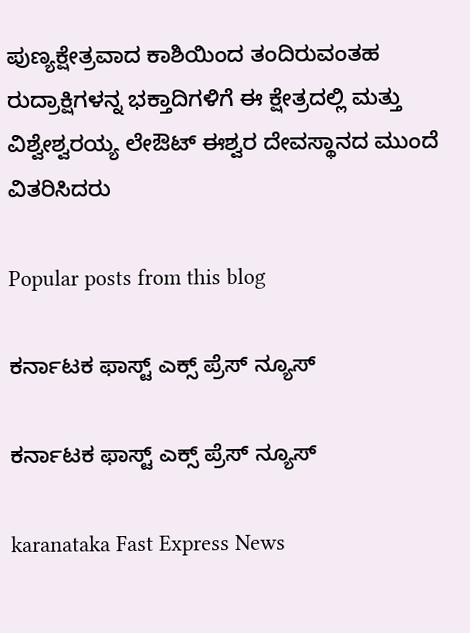ಪುಣ್ಯಕ್ಷೇತ್ರವಾದ ಕಾಶಿಯಿಂದ ತಂದಿರುವಂತಹ ರುದ್ರಾಕ್ಷಿಗಳನ್ನ ಭಕ್ತಾದಿಗಳಿಗೆ ಈ ಕ್ಷೇತ್ರದಲ್ಲಿ ಮತ್ತು ವಿಶ್ವೇಶ್ವರಯ್ಯ ಲೇಔಟ್ ಈಶ್ವರ ದೇವಸ್ಥಾನದ ಮುಂದೆ ವಿತರಿಸಿದರು

Popular posts from this blog

ಕರ್ನಾಟಕ ಫಾಸ್ಟ್ ಎಕ್ಸ್ ಪ್ರೆಸ್ ನ್ಯೂಸ್

ಕರ್ನಾಟಕ ಫಾಸ್ಟ್ ಎಕ್ಸ್ ಪ್ರೆಸ್ ನ್ಯೂಸ್

karanataka Fast Express News